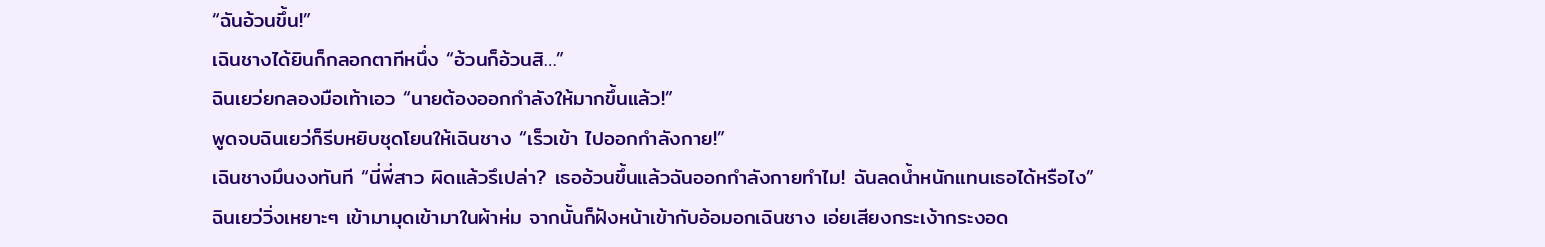“ฉันอ้วนขึ้น!”
เฉินชางได้ยินก็กลอกตาทีหนึ่ง “อ้วนก็อ้วนสิ…”
ฉินเยว่ยกลองมือเท้าเอว “นายต้องออกกำลังให้มากขึ้นแล้ว!”
พูดจบฉินเยว่ก็รีบหยิบชุดโยนให้เฉินชาง “เร็วเข้า ไปออกกำลังกาย!”
เฉินชางมึนงงทันที “นี่พี่สาว ผิดแล้วรึเปล่า? เธออ้วนขึ้นแล้วฉันออกกำลังกายทำไม! ฉันลดน้ำหนักแทนเธอได้หรือไง”
ฉินเยว่วิ่งเหยาะๆ เข้ามามุดเข้ามาในผ้าห่ม จากนั้นก็ฝังหน้าเข้ากับอ้อมอกเฉินชาง เอ่ยเสียงกระเง้ากระงอด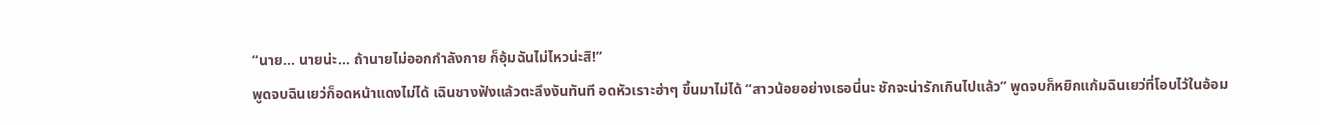“นาย… นายน่ะ… ถ้านายไม่ออกกำลังกาย ก็อุ้มฉันไม่ไหวน่ะสิ!”
พูดจบฉินเยว่ก็อดหน้าแดงไม่ได้ เฉินชางฟังแล้วตะลึงงันทันที อดหัวเราะฮ่าๆ ขึ้นมาไม่ได้ “สาวน้อยอย่างเธอนี่นะ ชักจะน่ารักเกินไปแล้ว” พูดจบก็หยิกแก้มฉินเยว่ที่โอบไว้ในอ้อม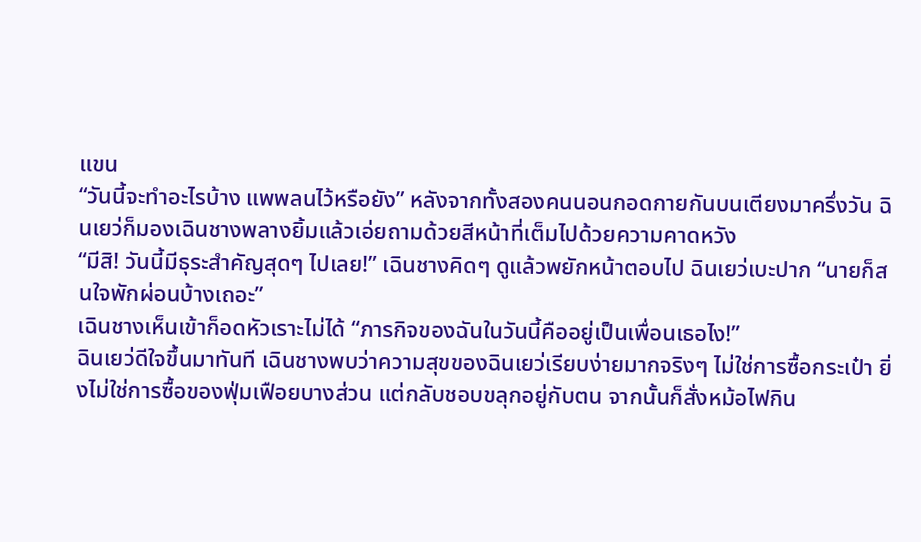แขน
“วันนี้จะทำอะไรบ้าง แพพลนไว้หรือยัง” หลังจากทั้งสองคนนอนกอดกายกันบนเตียงมาครึ่งวัน ฉินเยว่ก็มองเฉินชางพลางยิ้มแล้วเอ่ยถามด้วยสีหน้าที่เต็มไปด้วยความคาดหวัง
“มีสิ! วันนี้มีธุระสำคัญสุดๆ ไปเลย!” เฉินชางคิดๆ ดูแล้วพยักหน้าตอบไป ฉินเยว่เบะปาก “นายก็สนใจพักผ่อนบ้างเถอะ”
เฉินชางเห็นเข้าก็อดหัวเราะไม่ได้ “ภารกิจของฉันในวันนี้คืออยู่เป็นเพื่อนเธอไง!”
ฉินเยว่ดีใจขึ้นมาทันที เฉินชางพบว่าความสุขของฉินเยว่เรียบง่ายมากจริงๆ ไม่ใช่การซื้อกระเป๋า ยิ่งไม่ใช่การซื้อของฟุ่มเฟือยบางส่วน แต่กลับชอบขลุกอยู่กับตน จากนั้นก็สั่งหม้อไฟกิน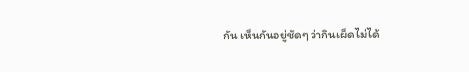กัน เห็นกันอยู่ชัดๆ ว่ากินเผ็ดไม่ได้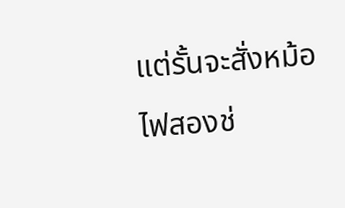แต่รั้นจะสั่งหม้อไฟสองช่